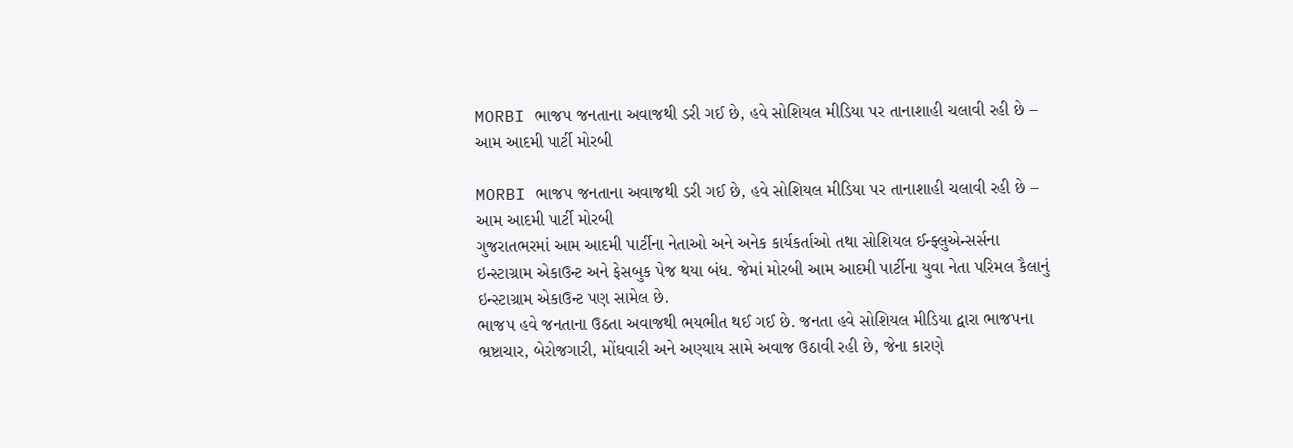MORBI ભાજપ જનતાના અવાજથી ડરી ગઈ છે, હવે સોશિયલ મીડિયા પર તાનાશાહી ચલાવી રહી છે – આમ આદમી પાર્ટી મોરબી

MORBI ભાજપ જનતાના અવાજથી ડરી ગઈ છે, હવે સોશિયલ મીડિયા પર તાનાશાહી ચલાવી રહી છે – આમ આદમી પાર્ટી મોરબી
ગુજરાતભરમાં આમ આદમી પાર્ટીના નેતાઓ અને અનેક કાર્યકર્તાઓ તથા સોશિયલ ઈન્ફ્લુએન્સર્સના ઇન્સ્ટાગ્રામ એકાઉન્ટ અને ફેસબુક પેજ થયા બંધ. જેમાં મોરબી આમ આદમી પાર્ટીના યુવા નેતા પરિમલ કૈલાનું ઇન્સ્ટાગ્રામ એકાઉન્ટ પણ સામેલ છે.
ભાજપ હવે જનતાના ઉઠતા અવાજથી ભયભીત થઈ ગઈ છે. જનતા હવે સોશિયલ મીડિયા દ્વારા ભાજપના ભ્રષ્ટાચાર, બેરોજગારી, મોંઘવારી અને અણ્યાય સામે અવાજ ઉઠાવી રહી છે, જેના કારણે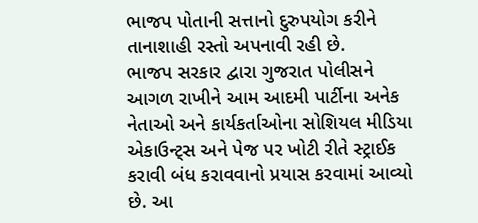ભાજપ પોતાની સત્તાનો દુરુપયોગ કરીને તાનાશાહી રસ્તો અપનાવી રહી છે.
ભાજપ સરકાર દ્વારા ગુજરાત પોલીસને આગળ રાખીને આમ આદમી પાર્ટીના અનેક નેતાઓ અને કાર્યકર્તાઓના સોશિયલ મીડિયા એકાઉન્ટ્સ અને પેજ પર ખોટી રીતે સ્ટ્રાઈક કરાવી બંધ કરાવવાનો પ્રયાસ કરવામાં આવ્યો છે. આ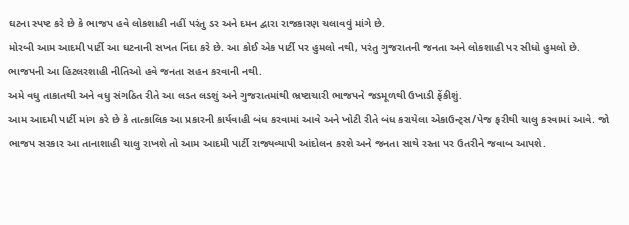ઘટના સ્પષ્ટ કરે છે કે ભાજપ હવે લોકશાહી નહીં પરંતુ ડર અને દમન દ્વારા રાજકારણ ચલાવવું માંગે છે.
મોરબી આમ આદમી પાર્ટી આ ઘટનાની સખત નિંદા કરે છે. આ કોઈ એક પાર્ટી પર હુમલો નથી, પરંતુ ગુજરાતની જનતા અને લોકશાહી પર સીધો હુમલો છે. ભાજપની આ હિટલરશાહી નીતિઓ હવે જનતા સહન કરવાની નથી.
અમે વધુ તાકાતથી અને વધુ સંગઠિત રીતે આ લડત લડશું અને ગુજરાતમાંથી ભ્રષ્ટાચારી ભાજપને જડમૂળથી ઉખાડી ફેંકીશું.
આમ આદમી પાર્ટી માંગ કરે છે કે તાત્કાલિક આ પ્રકારની કાર્યવાહી બંધ કરવામાં આવે અને ખોટી રીતે બંધ કરાયેલા એકાઉન્ટ્સ/પેજ ફરીથી ચાલુ કરવામાં આવે. જો ભાજપ સરકાર આ તાનાશાહી ચાલુ રાખશે તો આમ આદમી પાર્ટી રાજ્યવ્યાપી આંદોલન કરશે અને જનતા સાથે રસ્તા પર ઉતરીને જવાબ આપશે.